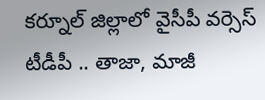కర్నూల్ జిల్లాలో వైసీపీ వర్సెస్ టీడీపీ .. తాజా, మాజీ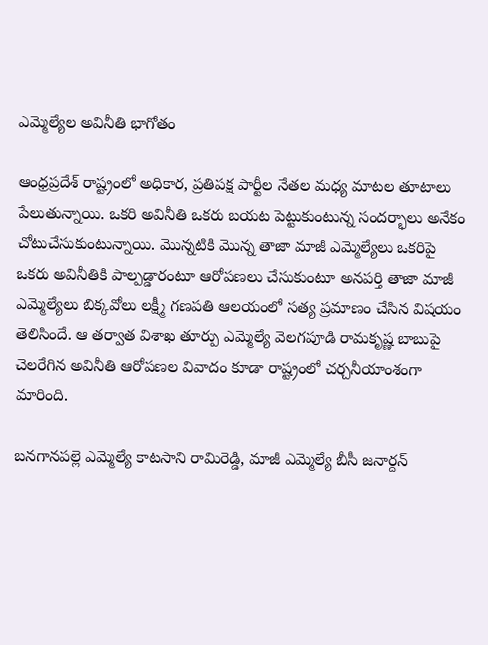ఎమ్మెల్యేల అవినీతి భాగోతం

ఆంధ్రప్రదేశ్ రాష్ట్రంలో అధికార, ప్రతిపక్ష పార్టీల నేతల మధ్య మాటల తూటాలు పేలుతున్నాయి. ఒకరి అవినీతి ఒకరు బయట పెట్టుకుంటున్న సందర్భాలు అనేకం చోటుచేసుకుంటున్నాయి. మొన్నటికి మొన్న తాజా మాజీ ఎమ్మెల్యేలు ఒకరిపై ఒకరు అవినీతికి పాల్పడ్డారంటూ ఆరోపణలు చేసుకుంటూ అనపర్తి తాజా మాజీ ఎమ్మెల్యేలు బిక్కవోలు లక్ష్మీ గణపతి ఆలయంలో సత్య ప్రమాణం చేసిన విషయం తెలిసిందే. ఆ తర్వాత విశాఖ తూర్పు ఎమ్మెల్యే వెలగపూడి రామకృష్ణ బాబుపై చెలరేగిన అవినీతి ఆరోపణల వివాదం కూడా రాష్ట్రంలో చర్చనీయాంశంగా మారింది.

బనగానపల్లె ఎమ్మెల్యే కాటసాని రామిరెడ్డి, మాజీ ఎమ్మెల్యే బీసీ జనార్దన్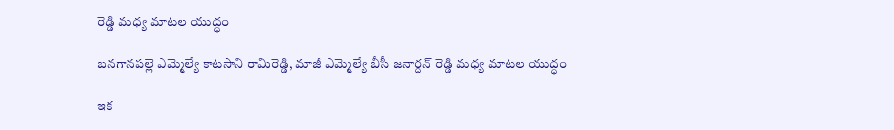రెడ్డి మధ్య మాటల యుద్ధం

బనగానపల్లె ఎమ్మెల్యే కాటసాని రామిరెడ్డి, మాజీ ఎమ్మెల్యే బీసీ జనార్దన్ రెడ్డి మధ్య మాటల యుద్ధం

ఇక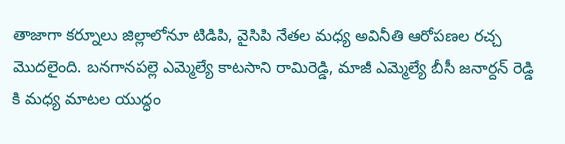తాజాగా కర్నూలు జిల్లాలోనూ టిడిపి, వైసిపి నేతల మధ్య అవినీతి ఆరోపణల రచ్చ మొదలైంది. బనగానపల్లె ఎమ్మెల్యే కాటసాని రామిరెడ్డి, మాజీ ఎమ్మెల్యే బీసీ జనార్దన్ రెడ్డి కి మధ్య మాటల యుద్ధం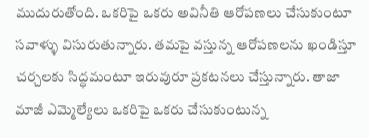ముదురుతోంది. ఒకరిపై ఒకరు అవినీతి ఆరోపణలు చేసుకుంటూ సవాళ్ళు విసురుతున్నారు. తమపై వస్తున్న ఆరోపణలను ఖండిస్తూ చర్చలకు సిద్ధమంటూ ఇరువురూ ప్రకటనలు చేస్తున్నారు. తాజా మాజీ ఎమ్మెల్యేలు ఒకరిపై ఒకరు చేసుకుంటున్న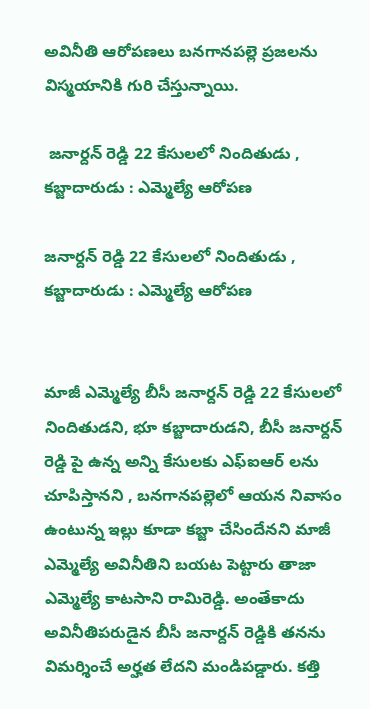అవినీతి ఆరోపణలు బనగానపల్లె ప్రజలను విస్మయానికి గురి చేస్తున్నాయి.

 జనార్దన్ రెడ్డి 22 కేసులలో నిందితుడు , కబ్జాదారుడు : ఎమ్మెల్యే ఆరోపణ

జనార్దన్ రెడ్డి 22 కేసులలో నిందితుడు , కబ్జాదారుడు : ఎమ్మెల్యే ఆరోపణ


మాజీ ఎమ్మెల్యే బీసీ జనార్దన్ రెడ్డి 22 కేసులలో నిందితుడని, భూ కబ్జాదారుడని, బీసీ జనార్దన్ రెడ్డి పై ఉన్న అన్ని కేసులకు ఎఫ్ఐఆర్ లను చూపిస్తానని , బనగానపల్లెలో ఆయన నివాసం ఉంటున్న ఇల్లు కూడా కబ్జా చేసిందేనని మాజీ ఎమ్మెల్యే అవినీతిని బయట పెట్టారు తాజా ఎమ్మెల్యే కాటసాని రామిరెడ్డి. అంతేకాదు అవినీతిపరుడైన బీసీ జనార్దన్ రెడ్డికి తనను విమర్శించే అర్హత లేదని మండిపడ్డారు. కత్తి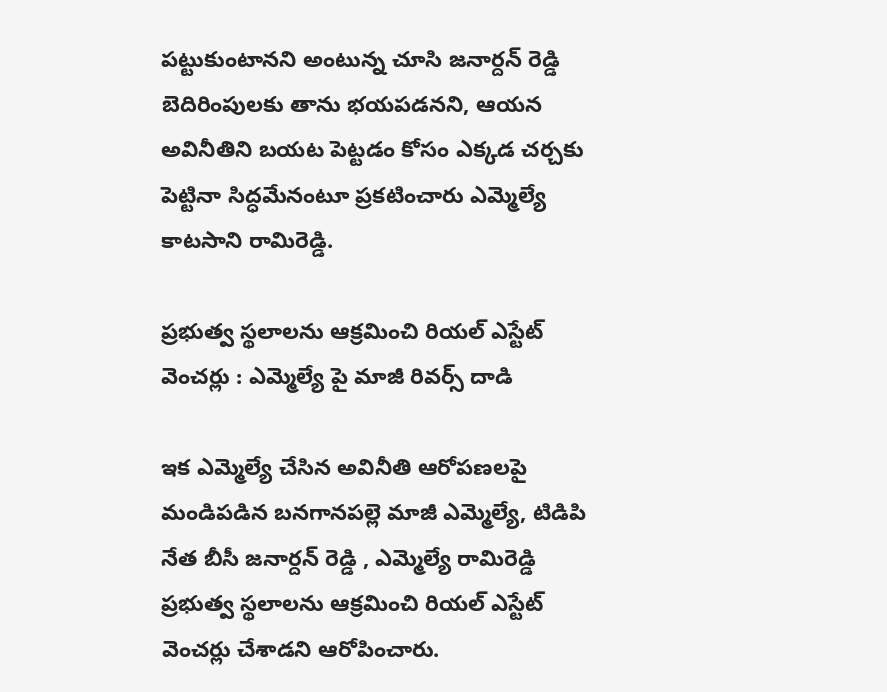పట్టుకుంటానని అంటున్న చూసి జనార్దన్ రెడ్డి బెదిరింపులకు తాను భయపడనని, ఆయన అవినీతిని బయట పెట్టడం కోసం ఎక్కడ చర్చకు పెట్టినా సిద్ధమేనంటూ ప్రకటించారు ఎమ్మెల్యే కాటసాని రామిరెడ్డి.

ప్రభుత్వ స్థలాలను ఆక్రమించి రియల్ ఎస్టేట్ వెంచర్లు : ఎమ్మెల్యే పై మాజీ రివర్స్ దాడి

ఇక ఎమ్మెల్యే చేసిన అవినీతి ఆరోపణలపై మండిపడిన బనగానపల్లె మాజీ ఎమ్మెల్యే, టిడిపి నేత బీసీ జనార్దన్ రెడ్డి , ఎమ్మెల్యే రామిరెడ్డి ప్రభుత్వ స్థలాలను ఆక్రమించి రియల్ ఎస్టేట్ వెంచర్లు చేశాడని ఆరోపించారు.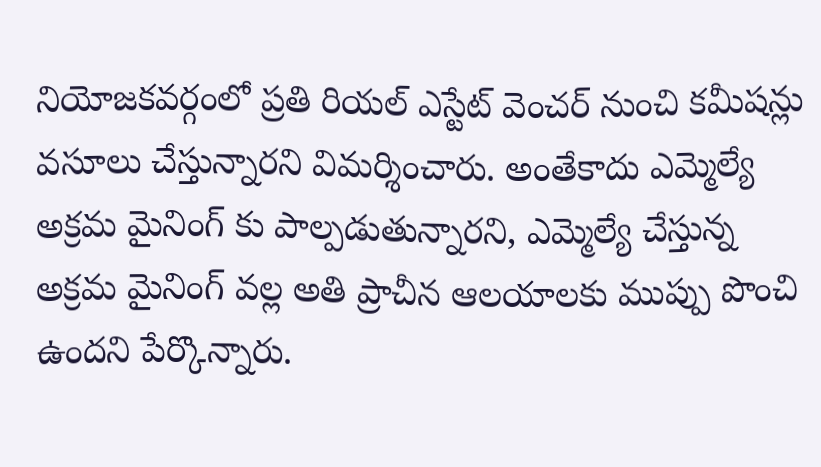నియోజకవర్గంలో ప్రతి రియల్ ఎస్టేట్ వెంచర్ నుంచి కమీషన్లు వసూలు చేస్తున్నారని విమర్శించారు. అంతేకాదు ఎమ్మెల్యే అక్రమ మైనింగ్ కు పాల్పడుతున్నారని, ఎమ్మెల్యే చేస్తున్న అక్రమ మైనింగ్ వల్ల అతి ప్రాచీన ఆలయాలకు ముప్పు పొంచి ఉందని పేర్కొన్నారు.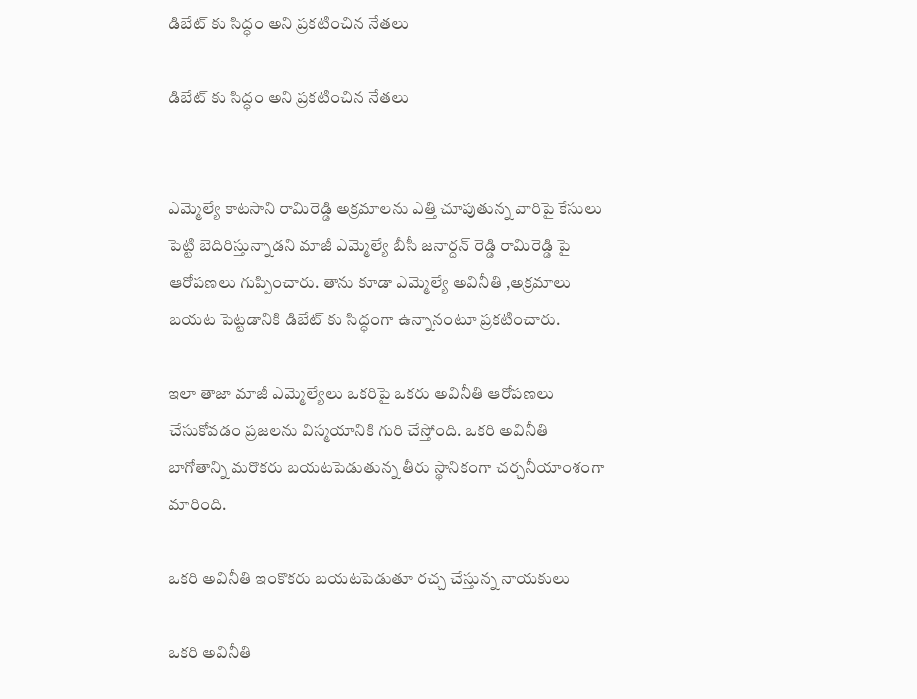డిబేట్ కు సిద్ధం అని ప్రకటించిన నేతలు

డిబేట్ కు సిద్ధం అని ప్రకటించిన నేతలు


ఎమ్మెల్యే కాటసాని రామిరెడ్డి అక్రమాలను ఎత్తి చూపుతున్న వారిపై కేసులు పెట్టి బెదిరిస్తున్నాడని మాజీ ఎమ్మెల్యే బీసీ జనార్దన్ రెడ్డి రామిరెడ్డి పై ఆరోపణలు గుప్పించారు. తాను కూడా ఎమ్మెల్యే అవినీతి ,అక్రమాలు బయట పెట్టడానికి డిబేట్ కు సిద్ధంగా ఉన్నానంటూ ప్రకటించారు.

ఇలా తాజా మాజీ ఎమ్మెల్యేలు ఒకరిపై ఒకరు అవినీతి ఆరోపణలు చేసుకోవడం ప్రజలను విస్మయానికి గురి చేస్తోంది. ఒకరి అవినీతి బాగోతాన్ని మరొకరు బయటపెడుతున్న తీరు స్థానికంగా చర్చనీయాంశంగా మారింది.

ఒకరి అవినీతి ఇంకొకరు బయటపెడుతూ రచ్చ చేస్తున్న నాయకులు

ఒకరి అవినీతి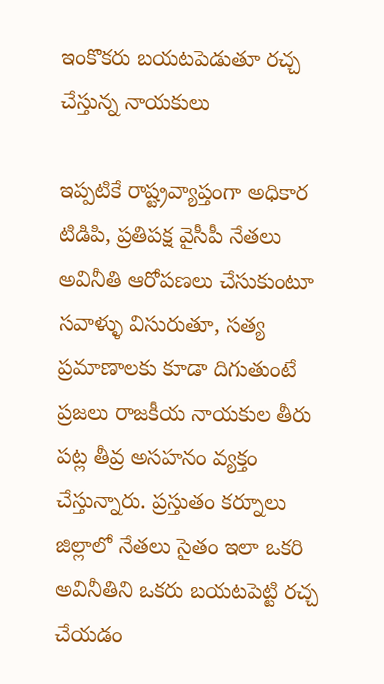ఇంకొకరు బయటపెడుతూ రచ్చ చేస్తున్న నాయకులు

ఇప్పటికే రాష్ట్రవ్యాప్తంగా అధికార టిడిపి, ప్రతిపక్ష వైసీపీ నేతలు అవినీతి ఆరోపణలు చేసుకుంటూ సవాళ్ళు విసురుతూ, సత్య ప్రమాణాలకు కూడా దిగుతుంటే ప్రజలు రాజకీయ నాయకుల తీరు పట్ల తీవ్ర అసహనం వ్యక్తం చేస్తున్నారు. ప్రస్తుతం కర్నూలు జిల్లాలో నేతలు సైతం ఇలా ఒకరి అవినీతిని ఒకరు బయటపెట్టి రచ్చ చేయడం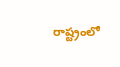రాష్ట్రంలో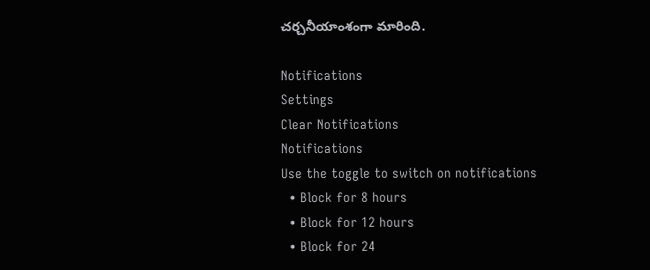చర్చనీయాంశంగా మారింది.

Notifications
Settings
Clear Notifications
Notifications
Use the toggle to switch on notifications
  • Block for 8 hours
  • Block for 12 hours
  • Block for 24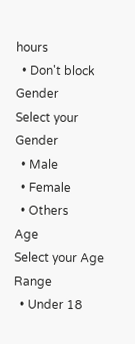hours
  • Don't block
Gender
Select your Gender
  • Male
  • Female
  • Others
Age
Select your Age Range
  • Under 18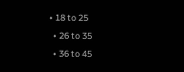• 18 to 25
  • 26 to 35
  • 36 to 45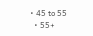• 45 to 55
  • 55+